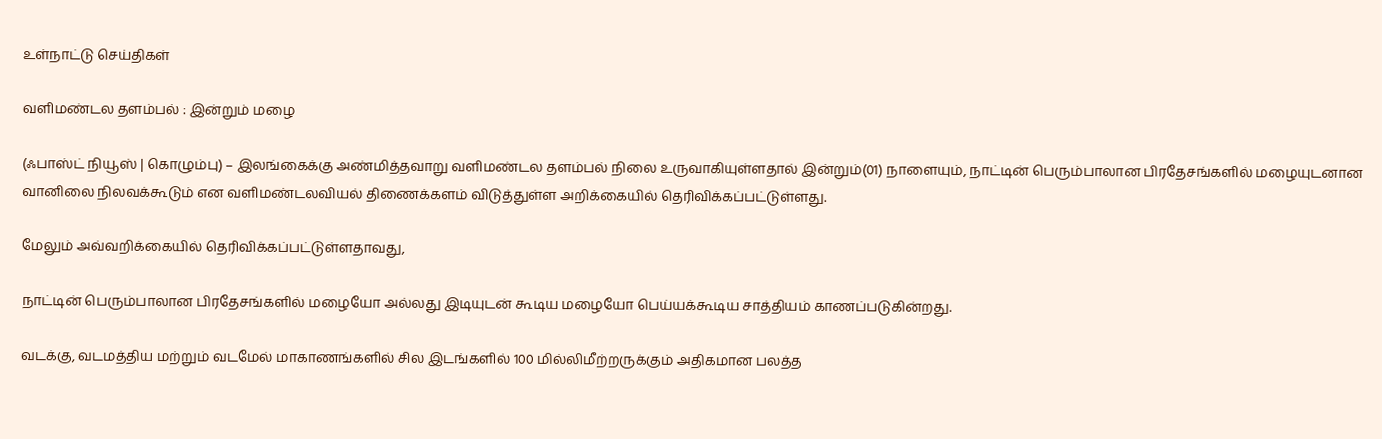உள்நாட்டு செய்திகள்

வளிமண்டல தளம்பல் : இன்றும் மழை

(ஃபாஸ்ட் நியூஸ் | கொழும்பு) – இலங்கைக்கு அண்மித்தவாறு வளிமண்டல தளம்பல் நிலை உருவாகியுள்ளதால் இன்றும்(01) நாளையும், நாட்டின் பெரும்பாலான பிரதேசங்களில் மழையுடனான வானிலை நிலவக்கூடும் என வளிமண்டலவியல் திணைக்களம் விடுத்துள்ள அறிக்கையில் தெரிவிக்கப்பட்டுள்ளது.

மேலும் அவ்வறிக்கையில் தெரிவிக்கப்பட்டுள்ளதாவது,

நாட்டின் பெரும்பாலான பிரதேசங்களில் மழையோ அல்லது இடியுடன் கூடிய மழையோ பெய்யக்கூடிய சாத்தியம் காணப்படுகின்றது.

வடக்கு, வடமத்திய மற்றும் வடமேல் மாகாணங்களில் சில இடங்களில் 100 மில்லிமீற்றருக்கும் அதிகமான பலத்த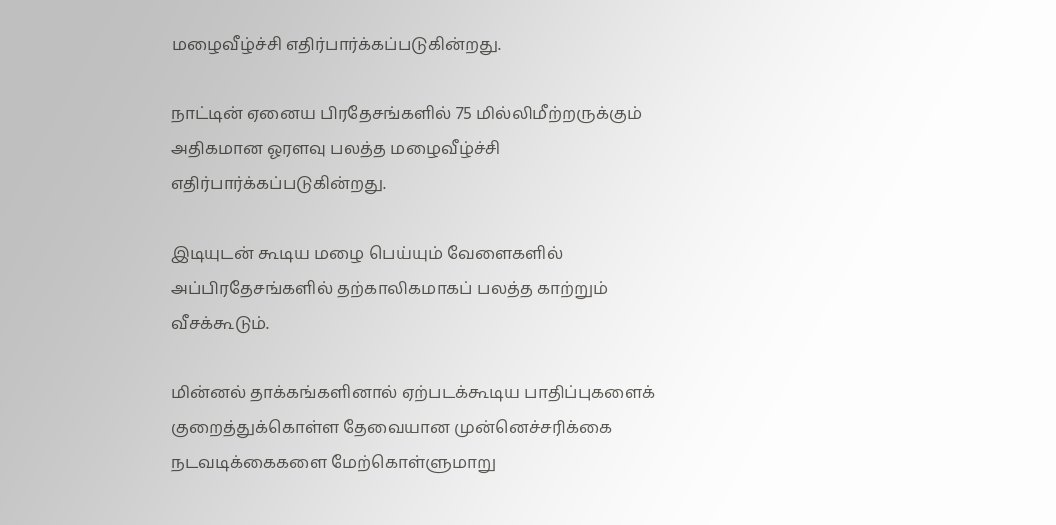மழைவீழ்ச்சி எதிர்பார்க்கப்படுகின்றது.

நாட்டின் ஏனைய பிரதேசங்களில் 75 மில்லிமீற்றருக்கும் அதிகமான ஓரளவு பலத்த மழைவீழ்ச்சி எதிர்பார்க்கப்படுகின்றது.

இடியுடன் கூடிய மழை பெய்யும் வேளைகளில் அப்பிரதேசங்களில் தற்காலிகமாகப் பலத்த காற்றும் வீசக்கூடும்.

மின்னல் தாக்கங்களினால் ஏற்படக்கூடிய பாதிப்புகளைக் குறைத்துக்கொள்ள தேவையான முன்னெச்சரிக்கை நடவடிக்கைகளை மேற்கொள்ளுமாறு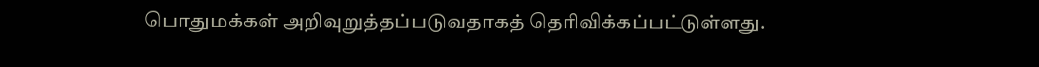பொதுமக்கள் அறிவுறுத்தப்படுவதாகத் தெரிவிக்கப்பட்டுள்ளது.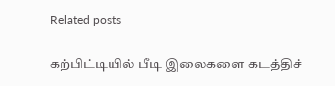Related posts

கற்பிட்டியில் பீடி இலைகளை கடத்திச்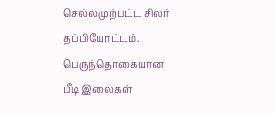செல்லமுற்பட்ட சிலர் தப்பியோட்டம். பெருந்தொகையான பீடி இலைகள்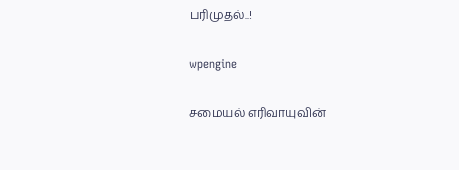பரிமுதல்..!

wpengine

சமையல் எரிவாயுவின்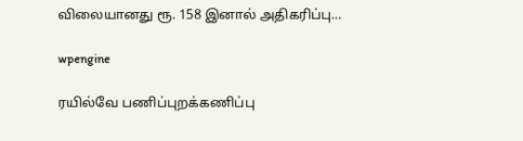விலையானது ரூ. 158 இனால் அதிகரிப்பு…

wpengine

ரயில்வே பணிப்புறக்கணிப்பு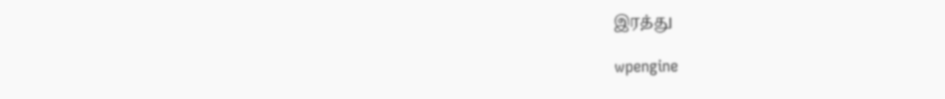இரத்து

wpengine